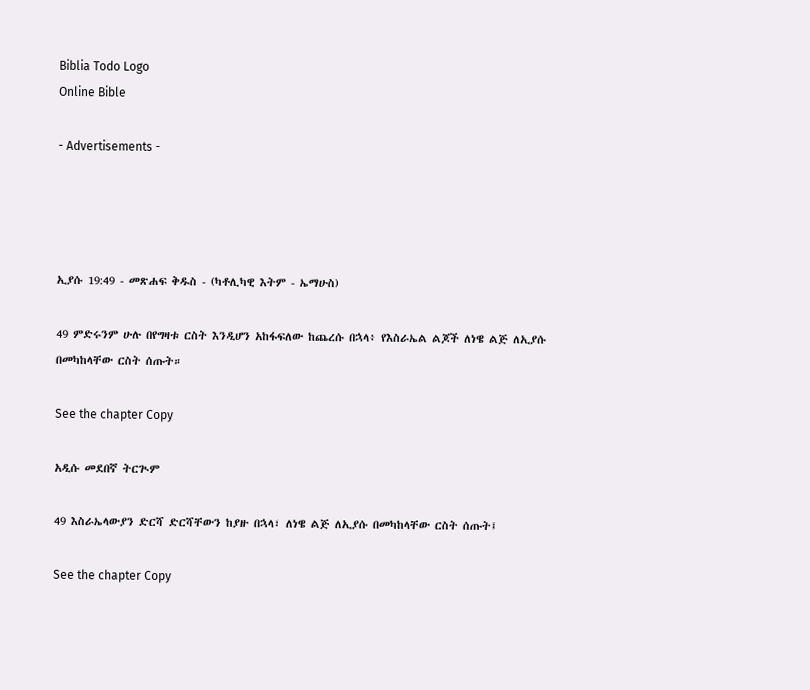Biblia Todo Logo
Online Bible

- Advertisements -




ኢያሱ 19:49 - መጽሐፍ ቅዱስ - (ካቶሊካዊ እትም - ኤማሁስ)

49 ምድሩንም ሁሉ በየግዛቱ ርስት እንዲሆን አከፋፍለው ከጨረሱ በኋላ፥ የእስራኤል ልጆች ለነዌ ልጅ ለኢያሱ በመካከላቸው ርስት ሰጡት።

See the chapter Copy

አዲሱ መደበኛ ትርጒም

49 እስራኤላውያን ድርሻ ድርሻቸውን ከያዙ በኋላ፣ ለነዌ ልጅ ለኢያሱ በመካከላቸው ርስት ሰጡት፤

See the chapter Copy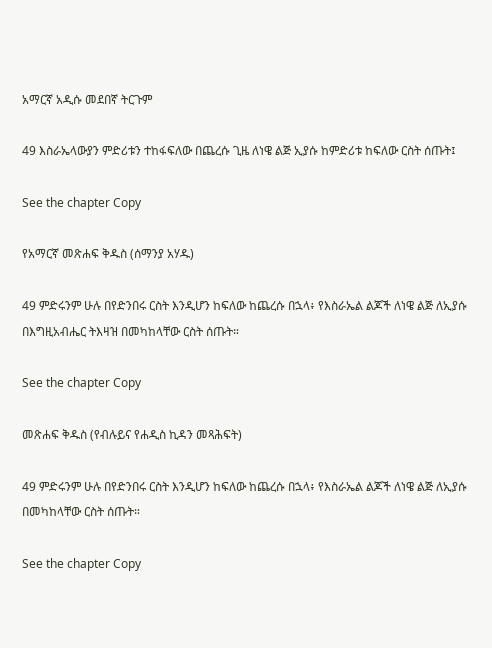አማርኛ አዲሱ መደበኛ ትርጉም

49 እስራኤላውያን ምድሪቱን ተከፋፍለው በጨረሱ ጊዜ ለነዌ ልጅ ኢያሱ ከምድሪቱ ከፍለው ርስት ሰጡት፤

See the chapter Copy

የአማርኛ መጽሐፍ ቅዱስ (ሰማንያ አሃዱ)

49 ምድሩንም ሁሉ በየድንበሩ ርስት እንዲሆን ከፍለው ከጨረሱ በኋላ፥ የእስራኤል ልጆች ለነዌ ልጅ ለኢያሱ በእግዚአብሔር ትእዛዝ በመካከላቸው ርስት ሰጡት።

See the chapter Copy

መጽሐፍ ቅዱስ (የብሉይና የሐዲስ ኪዳን መጻሕፍት)

49 ምድሩንም ሁሉ በየድንበሩ ርስት እንዲሆን ከፍለው ከጨረሱ በኋላ፥ የእስራኤል ልጆች ለነዌ ልጅ ለኢያሱ በመካከላቸው ርስት ሰጡት።

See the chapter Copy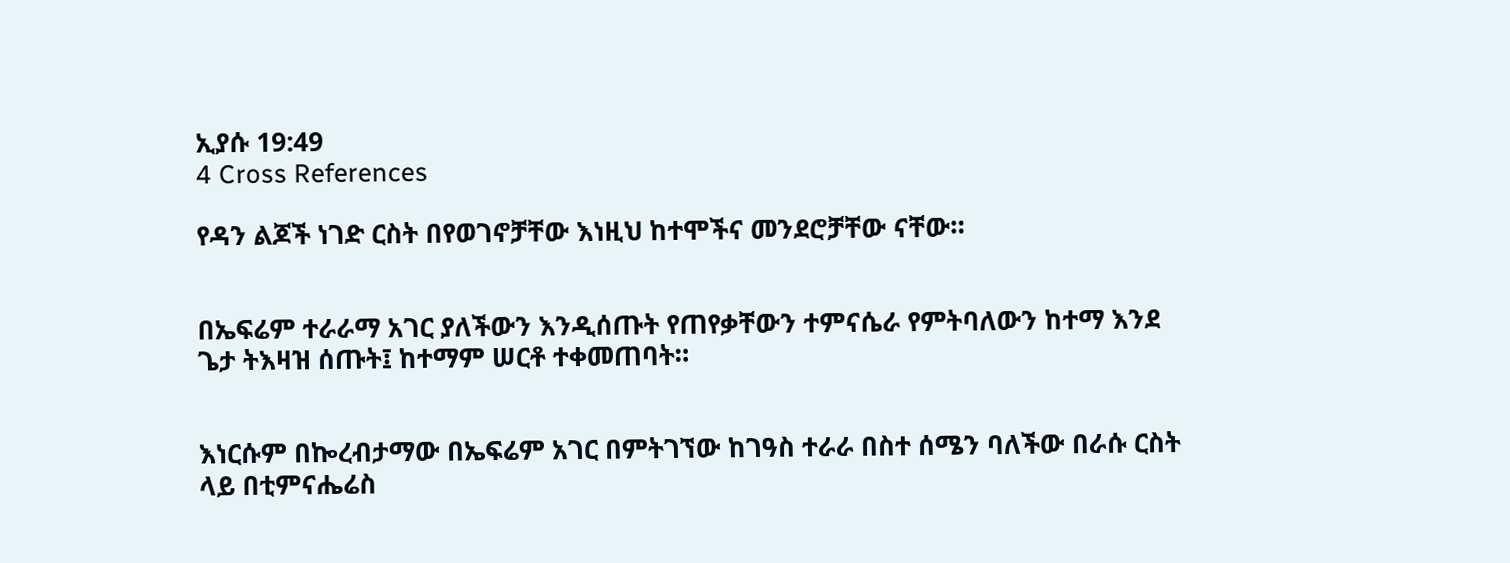ኢያሱ 19:49
4 Cross References

የዳን ልጆች ነገድ ርስት በየወገኖቻቸው እነዚህ ከተሞችና መንደሮቻቸው ናቸው።


በኤፍሬም ተራራማ አገር ያለችውን እንዲሰጡት የጠየቃቸውን ተምናሴራ የምትባለውን ከተማ እንደ ጌታ ትእዛዝ ሰጡት፤ ከተማም ሠርቶ ተቀመጠባት።


እነርሱም በኰረብታማው በኤፍሬም አገር በምትገኘው ከገዓስ ተራራ በስተ ሰሜን ባለችው በራሱ ርስት ላይ በቲምናሔሬስ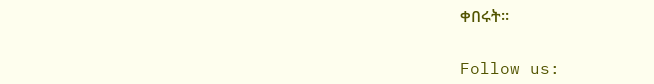ቀበሩት።


Follow us: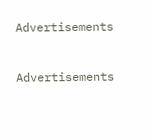Advertisements


Advertisements